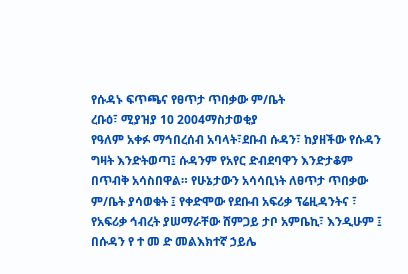የሱዳኑ ፍጥጫና የፀጥታ ጥበቃው ም/ቤት
ረቡዕ፣ ሚያዝያ 10 2004ማስታወቂያ
የዓለም አቀፉ ማኅበረሰብ አባላት፣ደቡብ ሱዳን፣ ከያዘችው የሱዳን ግዛት እንድትወጣ፤ ሱዳንም የአየር ድብደባዋን እንድታቆም በጥብቅ አሳስበዋል። የሁኔታውን አሳሳቢነት ለፀጥታ ጥበቃው ም/ቤት ያሳወቁት ፤ የቀድሞው የደቡብ አፍሪቃ ፕሬዚዳንትና ፣ የአፍሪቃ ኅብረት ያሠማራቸው ሸምጋይ ታቦ አምቤኪ፣ እንዲሁም ፤ በሱዳን የ ተ መ ድ መልእክተኛ ኃይሌ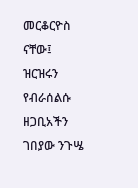መርቆርዮስ ናቸው፤
ዝርዝሩን የብራሰልሱ ዘጋቢአችን ገበያው ንጉሤ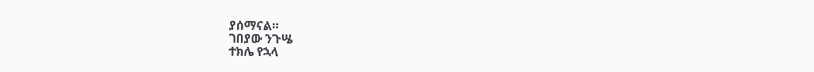ያሰማናል።
ገበያው ንጉሤ
ተክሌ የኋላ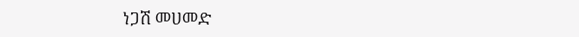ነጋሽ መሀመድ